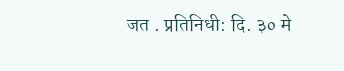जत . प्रतिनिधी: दि. ३० मे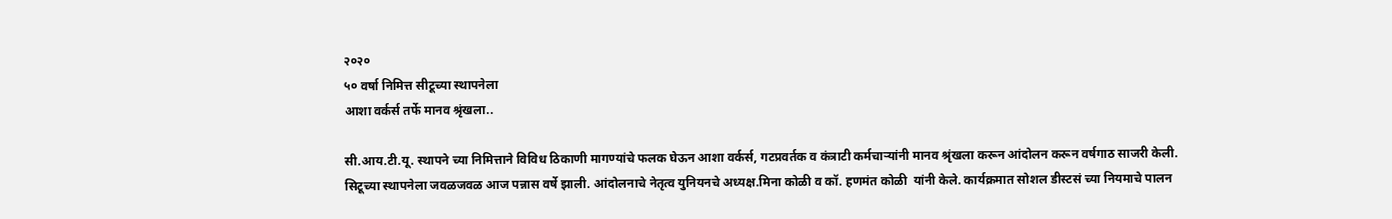२०२०
५० वर्षा निमित्त सीटूच्या स्थापनेला
आशा वर्कर्स तर्फे मानव श्रृंखला..

सी.आय.टी.यू. स्थापने च्या निमित्ताने विविध ठिकाणी मागण्यांचे फलक घेऊन आशा वर्कर्स, गटप्रवर्तक व कंत्राटी कर्मचाऱ्यांनी मानव श्रृंखला करून आंदोलन करून वर्षगाठ साजरी केली. सिटूच्या स्थापनेला जवळजवळ आज पन्नास वर्षे झाली. आंदोलनाचे नेतृत्व युनियनचे अध्यक्ष.मिना कोळी व कॉ. हणमंत कोळी  यांनी केले. कार्यक्रमात सोशल डीस्टसं च्या नियमाचे पालन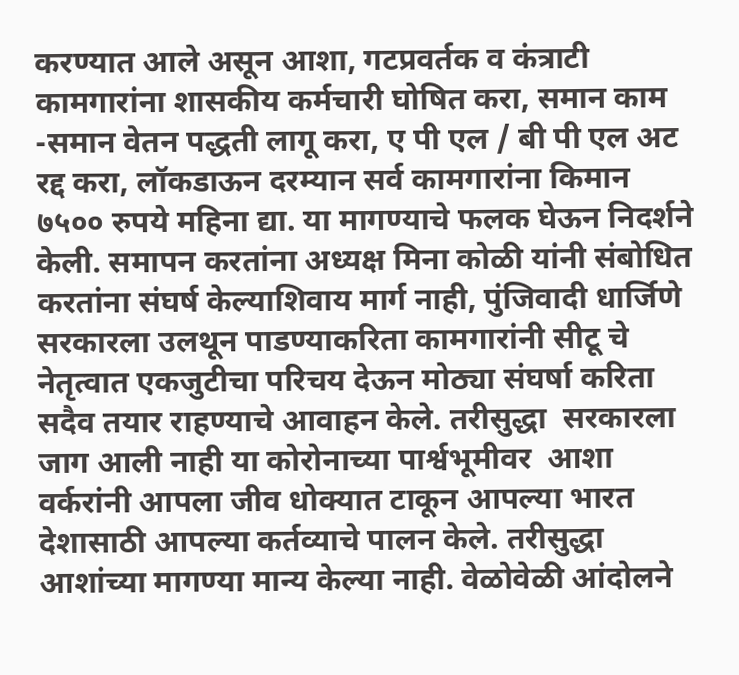करण्यात आले असून आशा, गटप्रवर्तक व कंत्राटी कामगारांना शासकीय कर्मचारी घोषित करा, समान काम -समान वेतन पद्धती लागू करा, ए पी एल / बी पी एल अट रद्द करा, लॉकडाऊन दरम्यान सर्व कामगारांना किमान ७५०० रुपये महिना द्या. या मागण्याचे फलक घेऊन निदर्शने केली. समापन करतांना अध्यक्ष मिना कोळी यांनी संबोधित करतांना संघर्ष केल्याशिवाय मार्ग नाही, पुंजिवादी धार्जिणे सरकारला उलथून पाडण्याकरिता कामगारांनी सीटू चे नेतृत्वात एकजुटीचा परिचय देऊन मोठ्या संघर्षा करिता सदैव तयार राहण्याचे आवाहन केले. तरीसुद्धा  सरकारला जाग आली नाही या कोरोनाच्या पार्श्वभूमीवर  आशा वर्करांनी आपला जीव धोक्यात टाकून आपल्या भारत देशासाठी आपल्या कर्तव्याचे पालन केले. तरीसुद्धा  आशांच्या मागण्या मान्य केल्या नाही. वेळोवेळी आंदोलने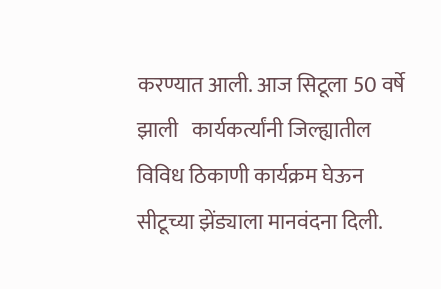करण्यात आली. आज सिटूला 50 वर्षे झाली   कार्यकर्त्यांनी जिल्ह्यातील विविध ठिकाणी कार्यक्रम घेऊन सीटूच्या झेंड्याला मानवंदना दिली.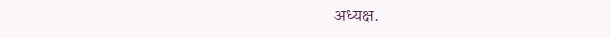अध्यक्ष.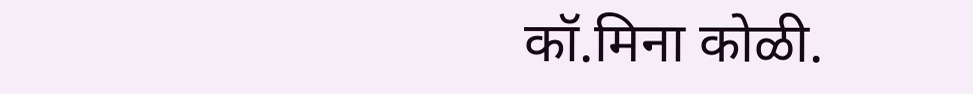कॉ.मिना कोळी.